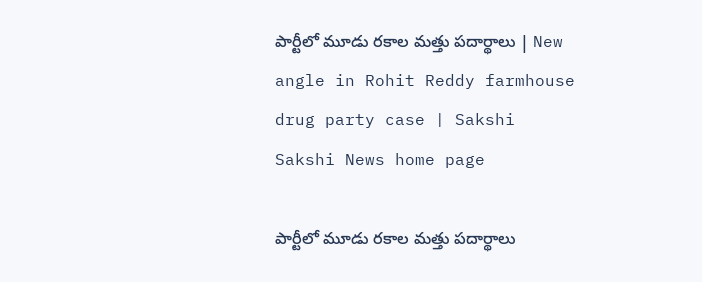పార్టీలో మూడు రకాల మత్తు పదార్థాలు | New angle in Rohit Reddy farmhouse drug party case | Sakshi
Sakshi News home page

పార్టీలో మూడు రకాల మత్తు పదార్థాలు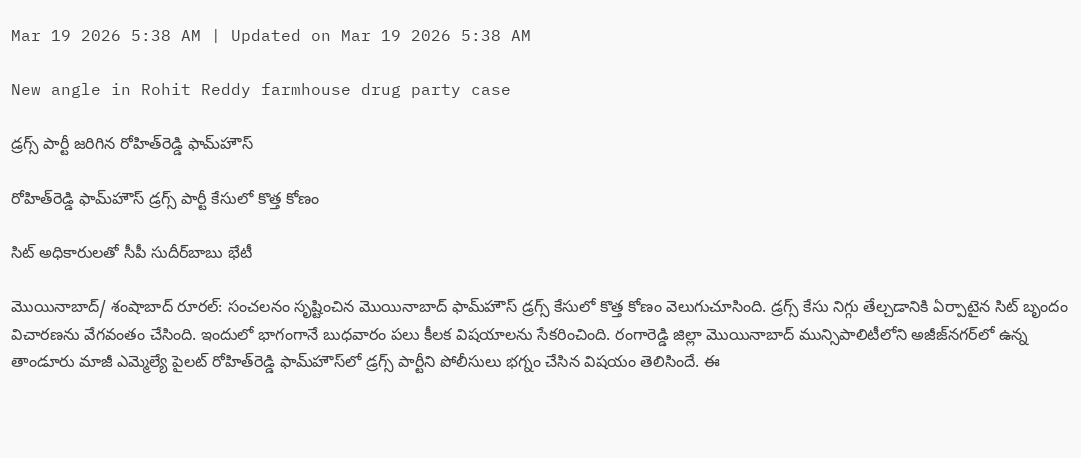Mar 19 2026 5:38 AM | Updated on Mar 19 2026 5:38 AM

New angle in Rohit Reddy farmhouse drug party case

డ్రగ్స్‌ పార్టీ జరిగిన రోహిత్‌రెడ్డి ఫామ్‌హౌస్‌

రోహిత్‌రెడ్డి ఫామ్‌హౌస్‌ డ్రగ్స్‌ పార్టీ కేసులో కొత్త కోణం

సిట్‌ అధికారులతో సీపీ సుదీర్‌బాబు భేటీ

మొయినాబాద్‌/ శంషాబాద్‌ రూరల్‌: సంచలనం సృష్టించిన మొయినాబాద్‌ ఫామ్‌హౌస్‌ డ్రగ్స్‌ కేసులో కొత్త కోణం వెలుగుచూసింది. డ్రగ్స్‌ కేసు నిగ్గు తేల్చడానికి ఏర్పాటైన సిట్‌ బృందం విచారణను వేగవంతం చేసింది. ఇందులో భాగంగానే బుధవారం పలు కీలక విషయాలను సేకరించింది. రంగారెడ్డి జిల్లా మొయినాబాద్‌ మున్సిపాలిటీలోని అజీజ్‌నగర్‌లో ఉన్న తాండూరు మాజీ ఎమ్మెల్యే పైలట్‌ రోహిత్‌రెడ్డి ఫామ్‌హౌస్‌లో డ్రగ్స్‌ పార్టీని పోలీసులు భగ్నం చేసిన విషయం తెలిసిందే. ఈ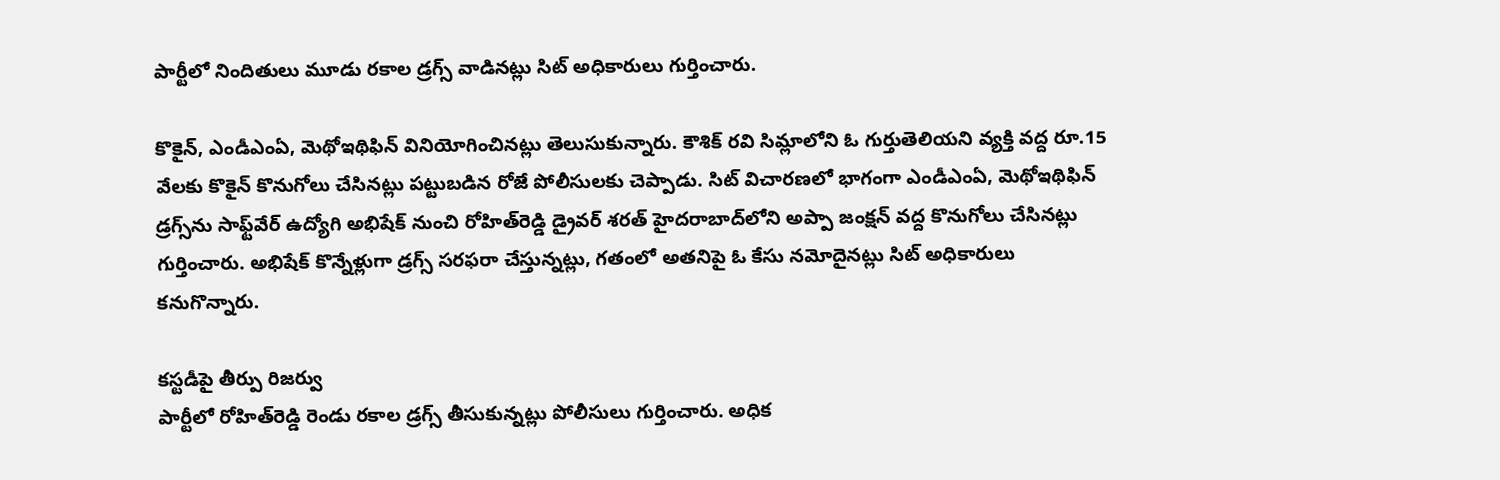పార్టీలో నిందితులు మూడు రకాల డ్రగ్స్‌ వాడినట్లు సిట్‌ అధికారులు గుర్తించారు.

కొకైన్, ఎండీఎంఏ, మెథోఇథిఫిన్‌ వినియోగించినట్లు తెలుసుకున్నారు. కౌశిక్‌ రవి సిమ్లాలోని ఓ గుర్తుతెలియని వ్యక్తి వద్ద రూ.15 వేలకు కొకైన్‌ కొనుగోలు చేసినట్లు పట్టుబడిన రోజే పోలీసులకు చెప్పాడు. సిట్‌ విచారణలో భాగంగా ఎండీఎంఏ, మెథోఇథిఫిన్‌ డ్రగ్స్‌ను సాఫ్ట్‌వేర్‌ ఉద్యోగి అభిషేక్‌ నుంచి రోహిత్‌రెడ్డి డ్రైవర్‌ శరత్‌ హైదరాబాద్‌లోని అప్పా జంక్షన్‌ వద్ద కొనుగోలు చేసినట్లు గుర్తించారు. అభిషేక్‌ కొన్నేళ్లుగా డ్రగ్స్‌ సరఫరా చేస్తున్నట్లు, గతంలో అతనిపై ఓ కేసు నమోదైనట్లు సిట్‌ అధికారులు కనుగొన్నారు.

కస్టడీపై తీర్పు రిజర్వు
పార్టీలో రోహిత్‌రెడ్డి రెండు రకాల డ్రగ్స్‌ తీసుకున్నట్లు పోలీసులు గుర్తించారు. అధిక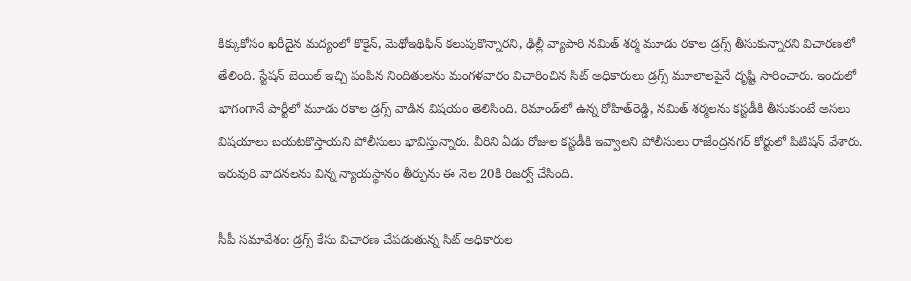కిక్కుకోసం ఖరీదైన మద్యంలో కొకైన్, మెథోఇథిఫిన్‌ కలుపుకొన్నారని, ఢిల్లీ వ్యాపారి నమిత్‌ శర్మ మూడు రకాల డ్రగ్స్‌ తీసుకున్నారని విచారణలో తేలింది. స్టేషన్‌ బెయిల్‌ ఇచ్చి పంపిన నిందితులను మంగళవారం విచారించిన సిట్‌ అధికారులు డ్రగ్స్‌ మూలాలపైనే దృష్టి సారించారు. ఇందులో భాగంగానే పార్టీలో మూడు రకాల డ్రగ్స్‌ వాడిన విషయం తెలిసింది. రిమాండ్‌లో ఉన్న రోహిత్‌రెడ్డి, నమిత్‌ శర్మలను కస్టడీకి తీసుకుంటే అసలు విషయాలు బయటకొస్తాయని పోలీసులు భావిస్తున్నారు. వీరిని ఏడు రోజుల కస్టడీకి ఇవ్వాలని పోలీసులు రాజేంద్రనగర్‌ కోర్టులో పిటిషన్‌ వేశారు. ఇరువురి వాదనలను విన్న న్యాయస్థానం తీర్పును ఈ నెల 20కి రిజర్వ్‌ చేసింది.

సీపీ సమావేశం: డ్రగ్స్‌ కేసు విచారణ చేపడుతున్న సిట్‌ అధికారుల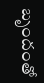బృందంతో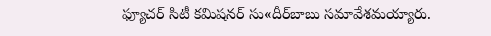ఫ్యూచర్‌ సిటీ కమిషనర్‌ సు«దీర్‌బాబు సమావేశమయ్యారు.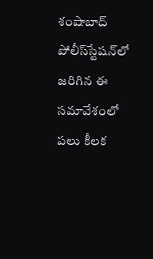శంషాబాద్‌ పోలీస్‌స్టేషన్‌లో జరిగిన ఈ సమావేశంలో పలు కీలక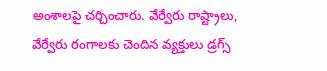అంశాలపై చర్చించారు. వేర్వేరు రాష్ట్రాలు, వేర్వేరు రంగాలకు చెందిన వ్యక్తులు డ్రగ్స్‌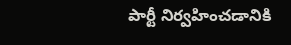పార్టీ నిర్వహించడానికి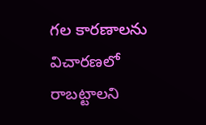గల కారణాలను విచారణలో రాబట్టాలని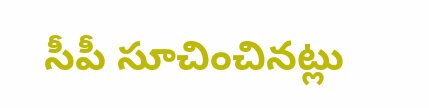సీపీ సూచించినట్లు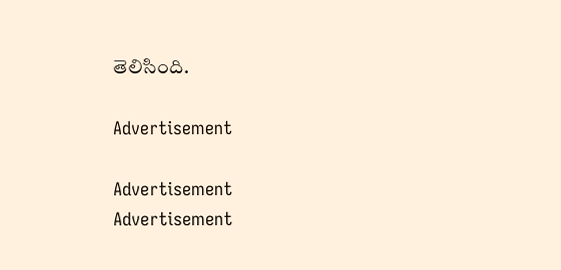తెలిసింది.

Advertisement

Advertisement
Advertisement